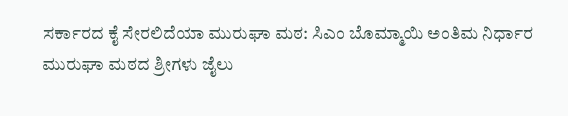ಸರ್ಕಾರದ ಕೈ ಸೇರಲಿದೆಯಾ ಮುರುಘಾ ಮಠ: ಸಿಎಂ ಬೊಮ್ಮಾಯಿ ಅಂತಿಮ ನಿರ್ಧಾರ
ಮುರುಘಾ ಮಠದ ಶ್ರೀಗಳು ಜೈಲು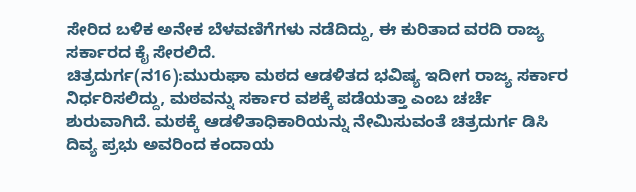ಸೇರಿದ ಬಳಿಕ ಅನೇಕ ಬೆಳವಣಿಗೆಗಳು ನಡೆದಿದ್ದು, ಈ ಕುರಿತಾದ ವರದಿ ರಾಜ್ಯ ಸರ್ಕಾರದ ಕೈ ಸೇರಲಿದೆ.
ಚಿತ್ರದುರ್ಗ(ನ16):ಮುರುಘಾ ಮಠದ ಆಡಳಿತದ ಭವಿಷ್ಯ ಇದೀಗ ರಾಜ್ಯ ಸರ್ಕಾರ ನಿರ್ಧರಿಸಲಿದ್ದು, ಮಠವನ್ನು ಸರ್ಕಾರ ವಶಕ್ಕೆ ಪಡೆಯತ್ತಾ ಎಂಬ ಚರ್ಚೆ ಶುರುವಾಗಿದೆ. ಮಠಕ್ಕೆ ಆಡಳಿತಾಧಿಕಾರಿಯನ್ನು ನೇಮಿಸುವಂತೆ ಚಿತ್ರದುರ್ಗ ಡಿಸಿ ದಿವ್ಯ ಪ್ರಭು ಅವರಿಂದ ಕಂದಾಯ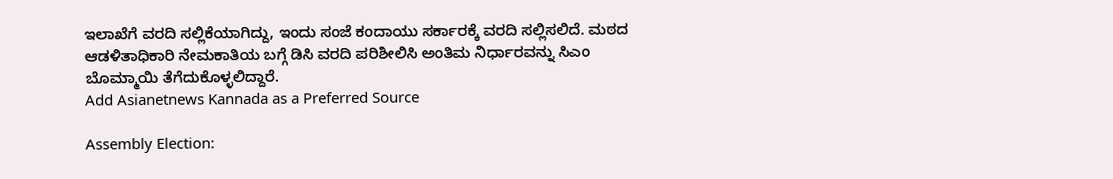ಇಲಾಖೆಗೆ ವರದಿ ಸಲ್ಲಿಕೆಯಾಗಿದ್ದು, ಇಂದು ಸಂಜೆ ಕಂದಾಯು ಸರ್ಕಾರಕ್ಕೆ ವರದಿ ಸಲ್ಲಿಸಲಿದೆ. ಮಠದ ಆಡಳಿತಾಧಿಕಾರಿ ನೇಮಕಾತಿಯ ಬಗ್ಗೆ ಡಿಸಿ ವರದಿ ಪರಿಶೀಲಿಸಿ ಅಂತಿಮ ನಿರ್ಧಾರವನ್ನು ಸಿಎಂ ಬೊಮ್ಮಾಯಿ ತೆಗೆದುಕೊಳ್ಳಲಿದ್ದಾರೆ.
Add Asianetnews Kannada as a Preferred Source

Assembly Election: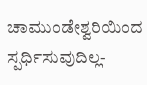ಚಾಮುಂಡೇಶ್ವರಿಯಿಂದ ಸ್ಪರ್ಧಿಸುವುದಿಲ್ಲ-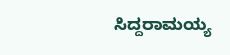ಸಿದ್ದರಾಮಯ್ಯ